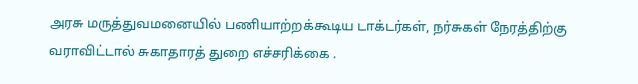அரசு மருத்துவமனையில் பணியாற்றக்கூடிய டாக்டர்கள், நர்சுகள் நேரத்திற்கு வராவிட்டால் சுகாதாரத் துறை எச்சரிக்கை .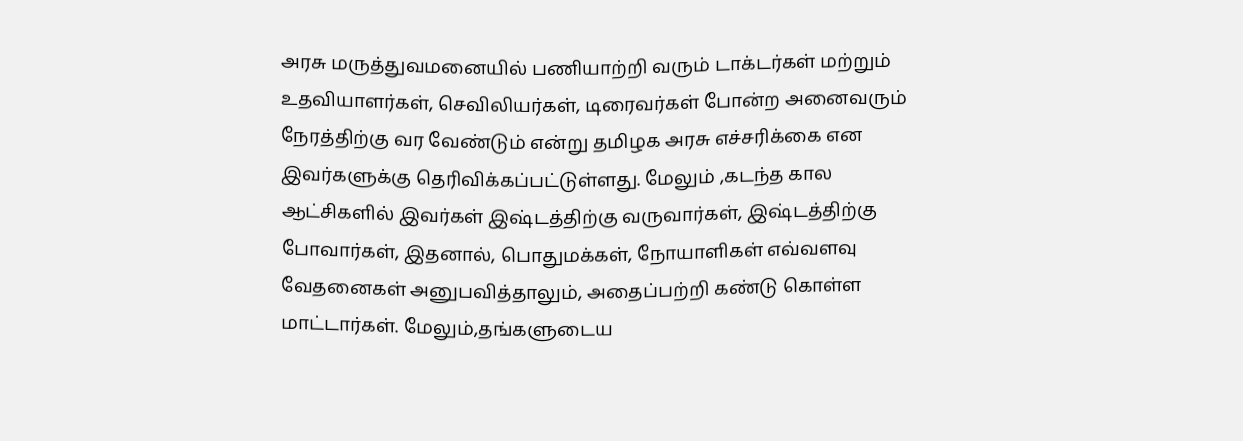அரசு மருத்துவமனையில் பணியாற்றி வரும் டாக்டர்கள் மற்றும் உதவியாளர்கள், செவிலியர்கள், டிரைவர்கள் போன்ற அனைவரும் நேரத்திற்கு வர வேண்டும் என்று தமிழக அரசு எச்சரிக்கை என இவர்களுக்கு தெரிவிக்கப்பட்டுள்ளது. மேலும் ,கடந்த கால ஆட்சிகளில் இவர்கள் இஷ்டத்திற்கு வருவார்கள், இஷ்டத்திற்கு போவார்கள், இதனால், பொதுமக்கள், நோயாளிகள் எவ்வளவு வேதனைகள் அனுபவித்தாலும், அதைப்பற்றி கண்டு கொள்ள மாட்டார்கள். மேலும்,தங்களுடைய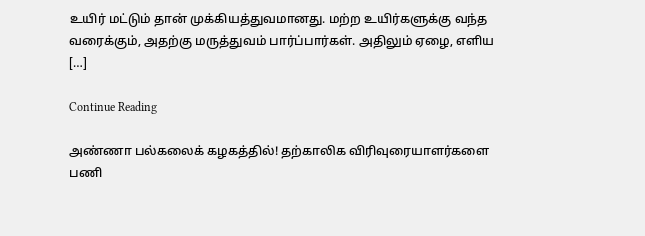உயிர் மட்டும் தான் முக்கியத்துவமானது. மற்ற உயிர்களுக்கு வந்த வரைக்கும், அதற்கு மருத்துவம் பார்ப்பார்கள். அதிலும் ஏழை, எளிய […]

Continue Reading

அண்ணா பல்கலைக் கழகத்தில்! தற்காலிக விரிவுரையாளர்களை பணி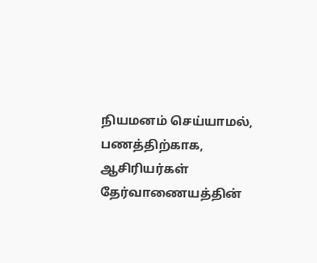நியமனம் செய்யாமல், பணத்திற்காக, ஆசிரியர்கள் தேர்வாணையத்தின்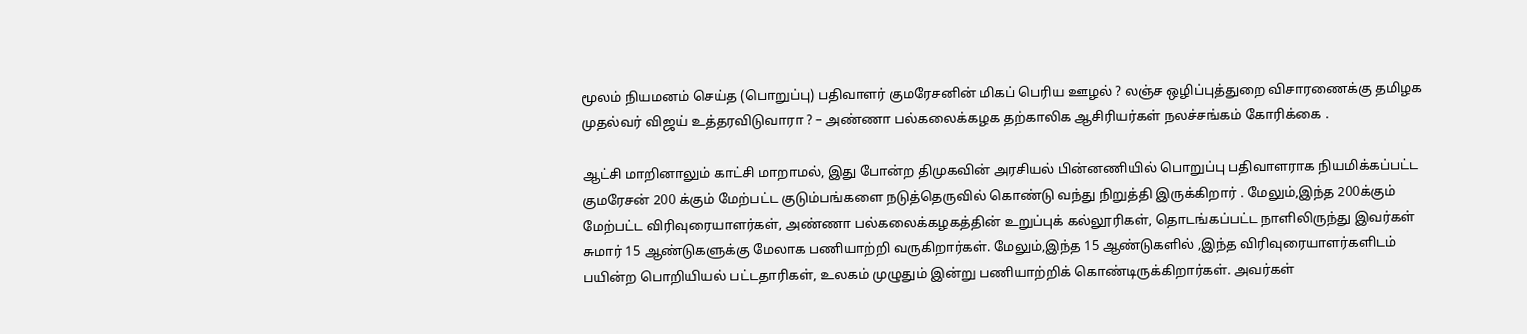மூலம் நியமனம் செய்த (பொறுப்பு) பதிவாளர் குமரேசனின் மிகப் பெரிய ஊழல் ? லஞ்ச ஒழிப்புத்துறை விசாரணைக்கு தமிழக முதல்வர் விஜய் உத்தரவிடுவாரா ? – அண்ணா பல்கலைக்கழக தற்காலிக ஆசிரியர்கள் நலச்சங்கம் கோரிக்கை .

ஆட்சி மாறினாலும் காட்சி மாறாமல், இது போன்ற திமுகவின் அரசியல் பின்னணியில் பொறுப்பு பதிவாளராக நியமிக்கப்பட்ட குமரேசன் 200 க்கும் மேற்பட்ட குடும்பங்களை நடுத்தெருவில் கொண்டு வந்து நிறுத்தி இருக்கிறார் . மேலும்,இந்த 200க்கும் மேற்பட்ட விரிவுரையாளர்கள், அண்ணா பல்கலைக்கழகத்தின் உறுப்புக் கல்லூரிகள், தொடங்கப்பட்ட நாளிலிருந்து இவர்கள் சுமார் 15 ஆண்டுகளுக்கு மேலாக பணியாற்றி வருகிறார்கள். மேலும்,இந்த 15 ஆண்டுகளில் ,இந்த விரிவுரையாளர்களிடம் பயின்ற பொறியியல் பட்டதாரிகள், உலகம் முழுதும் இன்று பணியாற்றிக் கொண்டிருக்கிறார்கள். அவர்கள்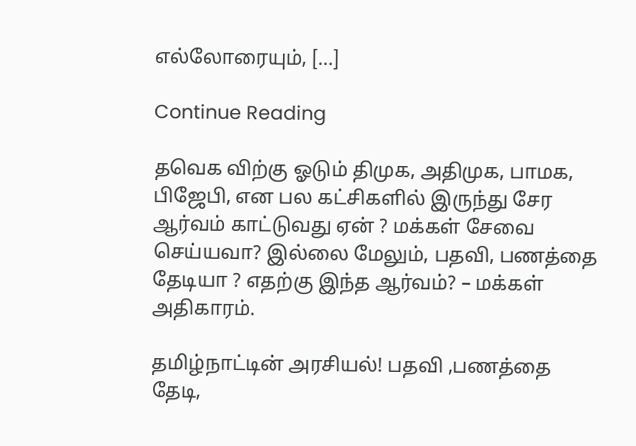எல்லோரையும், […]

Continue Reading

தவெக விற்கு ஓடும் திமுக, அதிமுக, பாமக, பிஜேபி, என பல கட்சிகளில் இருந்து சேர ஆர்வம் காட்டுவது ஏன் ? மக்கள் சேவை செய்யவா? இல்லை மேலும், பதவி, பணத்தை தேடியா ? எதற்கு இந்த ஆர்வம்? – மக்கள் அதிகாரம்.

தமிழ்நாட்டின் அரசியல்! பதவி ,பணத்தை தேடி,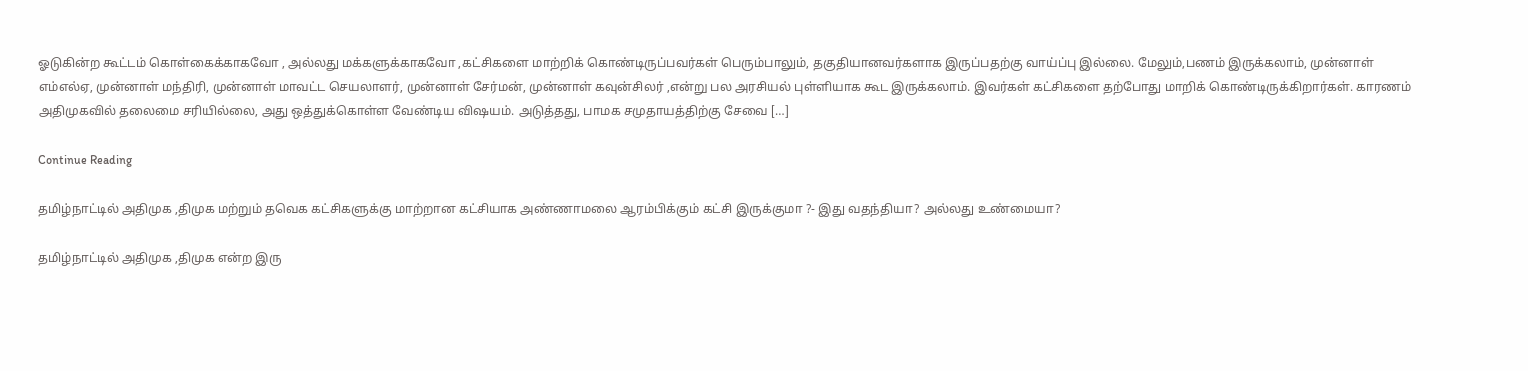ஓடுகின்ற கூட்டம் கொள்கைக்காகவோ , அல்லது மக்களுக்காகவோ ,கட்சிகளை மாற்றிக் கொண்டிருப்பவர்கள் பெரும்பாலும், தகுதியானவர்களாக இருப்பதற்கு வாய்ப்பு இல்லை. மேலும்,பணம் இருக்கலாம், முன்னாள் எம்எல்ஏ, முன்னாள் மந்திரி, முன்னாள் மாவட்ட செயலாளர், முன்னாள் சேர்மன், முன்னாள் கவுன்சிலர் ,என்று பல அரசியல் புள்ளியாக கூட இருக்கலாம். இவர்கள் கட்சிகளை தற்போது மாறிக் கொண்டிருக்கிறார்கள். காரணம் அதிமுகவில் தலைமை சரியில்லை, அது ஒத்துக்கொள்ள வேண்டிய விஷயம். அடுத்தது, பாமக சமுதாயத்திற்கு சேவை […]

Continue Reading

தமிழ்நாட்டில் அதிமுக ,திமுக மற்றும் தவெக கட்சிகளுக்கு மாற்றான கட்சியாக அண்ணாமலை ஆரம்பிக்கும் கட்சி இருக்குமா ?- இது வதந்தியா? அல்லது உண்மையா?

தமிழ்நாட்டில் அதிமுக ,திமுக என்ற இரு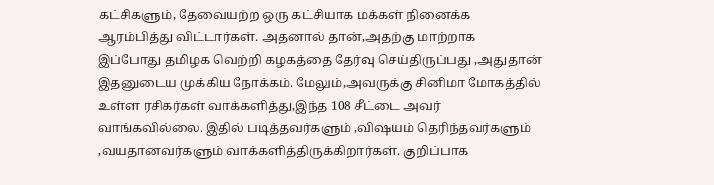கட்சிகளும், தேவையற்ற ஒரு கட்சியாக மக்கள் நினைக்க ஆரம்பித்து விட்டார்கள். அதனால் தான்,அதற்கு மாற்றாக இப்போது தமிழக வெற்றி கழகத்தை தேர்வு செய்திருப்பது ,அதுதான் இதனுடைய முக்கிய நோக்கம். மேலும்,அவருக்கு சினிமா மோகத்தில் உள்ள ரசிகர்கள் வாக்களித்து,இந்த 108 சீட்டை அவர் வாங்கவில்லை. இதில் படித்தவர்களும் ,விஷயம் தெரிந்தவர்களும் ,வயதானவர்களும் வாக்களித்திருக்கிறார்கள். குறிப்பாக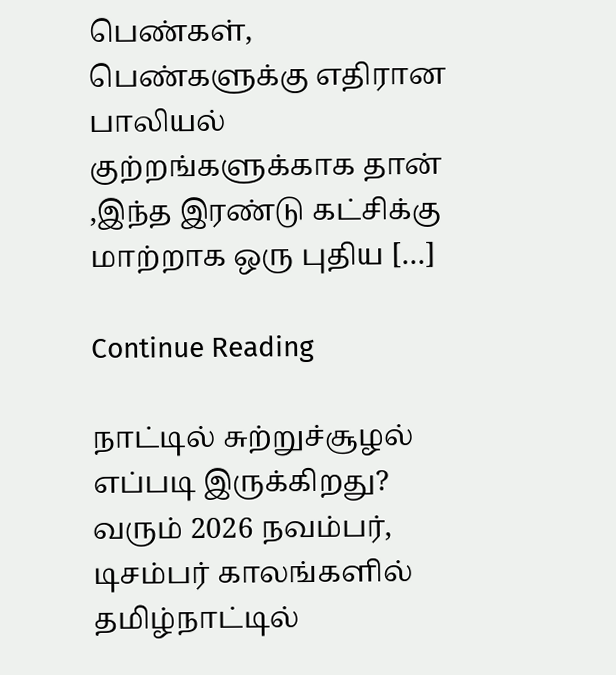பெண்கள், பெண்களுக்கு எதிரான பாலியல் குற்றங்களுக்காக தான் ,இந்த இரண்டு கட்சிக்கு மாற்றாக ஒரு புதிய […]

Continue Reading

நாட்டில் சுற்றுச்சூழல் எப்படி இருக்கிறது? வரும் 2026 நவம்பர், டிசம்பர் காலங்களில் தமிழ்நாட்டில்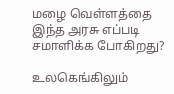மழை வெள்ளத்தை இந்த அரசு எப்படி சமாளிக்க போகிறது?

உலகெங்கிலும்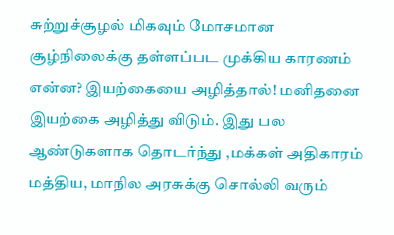சுற்றுச்சூழல் மிகவும் மோசமான சூழ்நிலைக்கு தள்ளப்பட முக்கிய காரணம் என்ன? இயற்கையை அழித்தால்! மனிதனை இயற்கை அழித்து விடும். இது பல ஆண்டுகளாக தொடர்ந்து ,மக்கள் அதிகாரம் மத்திய, மாநில அரசுக்கு சொல்லி வரும்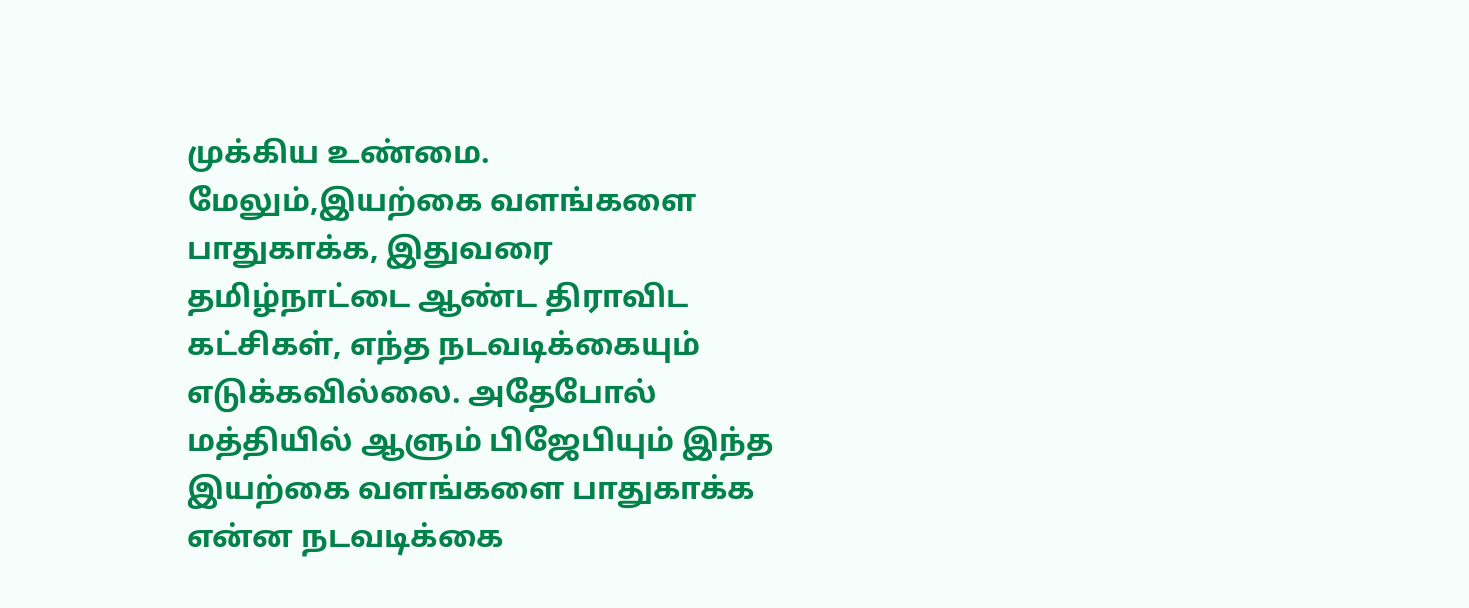முக்கிய உண்மை. மேலும்,இயற்கை வளங்களை பாதுகாக்க, இதுவரை தமிழ்நாட்டை ஆண்ட திராவிட கட்சிகள், எந்த நடவடிக்கையும் எடுக்கவில்லை. அதேபோல் மத்தியில் ஆளும் பிஜேபியும் இந்த இயற்கை வளங்களை பாதுகாக்க என்ன நடவடிக்கை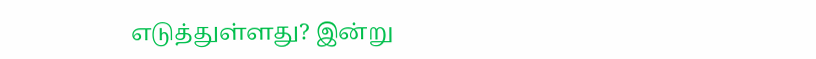எடுத்துள்ளது? இன்று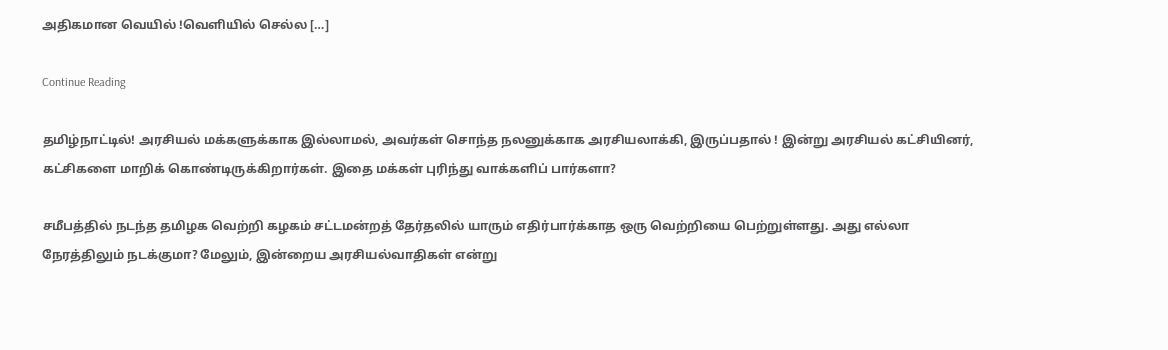அதிகமான வெயில் !வெளியில் செல்ல […]

Continue Reading

தமிழ்நாட்டில்! அரசியல் மக்களுக்காக இல்லாமல், அவர்கள் சொந்த நலனுக்காக அரசியலாக்கி, இருப்பதால் ! இன்று அரசியல் கட்சியினர், கட்சிகளை மாறிக் கொண்டிருக்கிறார்கள். இதை மக்கள் புரிந்து வாக்களிப் பார்களா?

சமீபத்தில் நடந்த தமிழக வெற்றி கழகம் சட்டமன்றத் தேர்தலில் யாரும் எதிர்பார்க்காத ஒரு வெற்றியை பெற்றுள்ளது. அது எல்லா நேரத்திலும் நடக்குமா? மேலும், இன்றைய அரசியல்வாதிகள் என்று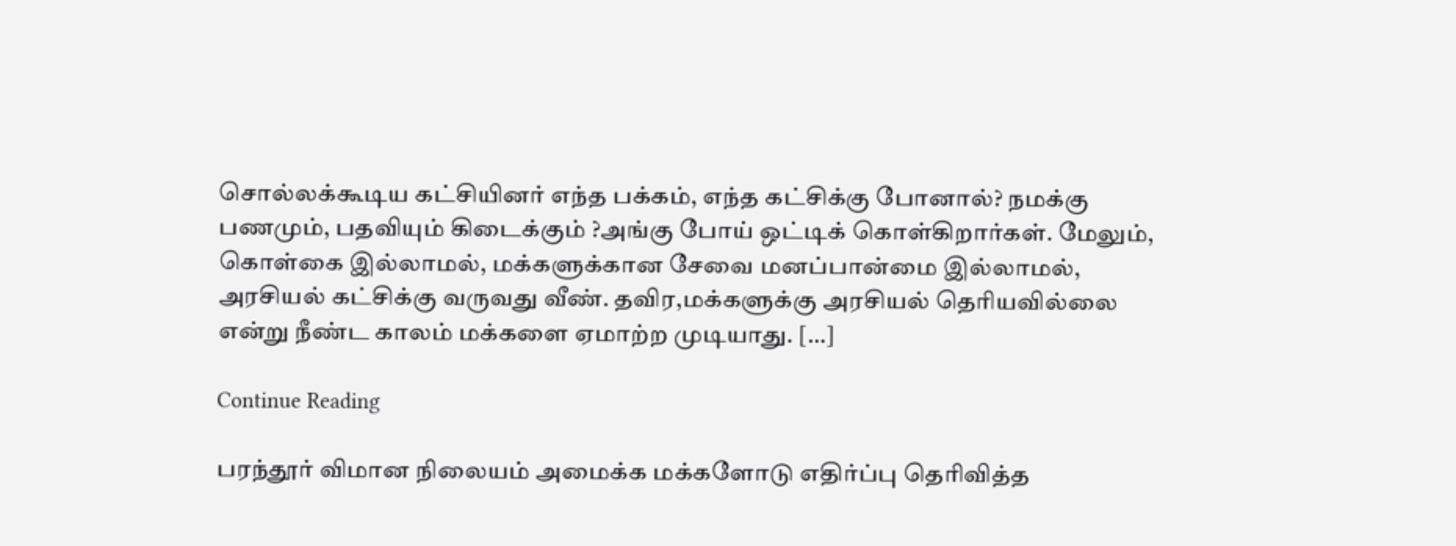சொல்லக்கூடிய கட்சியினர் எந்த பக்கம், எந்த கட்சிக்கு போனால்? நமக்கு பணமும், பதவியும் கிடைக்கும் ?அங்கு போய் ஒட்டிக் கொள்கிறார்கள். மேலும், கொள்கை இல்லாமல், மக்களுக்கான சேவை மனப்பான்மை இல்லாமல், அரசியல் கட்சிக்கு வருவது வீண். தவிர,மக்களுக்கு அரசியல் தெரியவில்லை என்று நீண்ட காலம் மக்களை ஏமாற்ற முடியாது. […]

Continue Reading

பரந்தூர் விமான நிலையம் அமைக்க மக்களோடு எதிர்ப்பு தெரிவித்த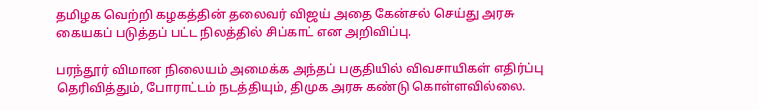தமிழக வெற்றி கழகத்தின் தலைவர் விஜய் அதை கேன்சல் செய்து அரசு கையகப் படுத்தப் பட்ட நிலத்தில் சிப்காட் என அறிவிப்பு.

பரந்தூர் விமான நிலையம் அமைக்க அந்தப் பகுதியில் விவசாயிகள் எதிர்ப்பு தெரிவித்தும், போராட்டம் நடத்தியும், திமுக அரசு கண்டு கொள்ளவில்லை.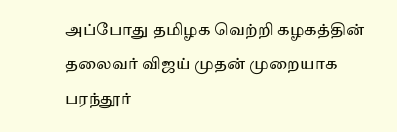அப்போது தமிழக வெற்றி கழகத்தின் தலைவர் விஜய் முதன் முறையாக பரந்தூர்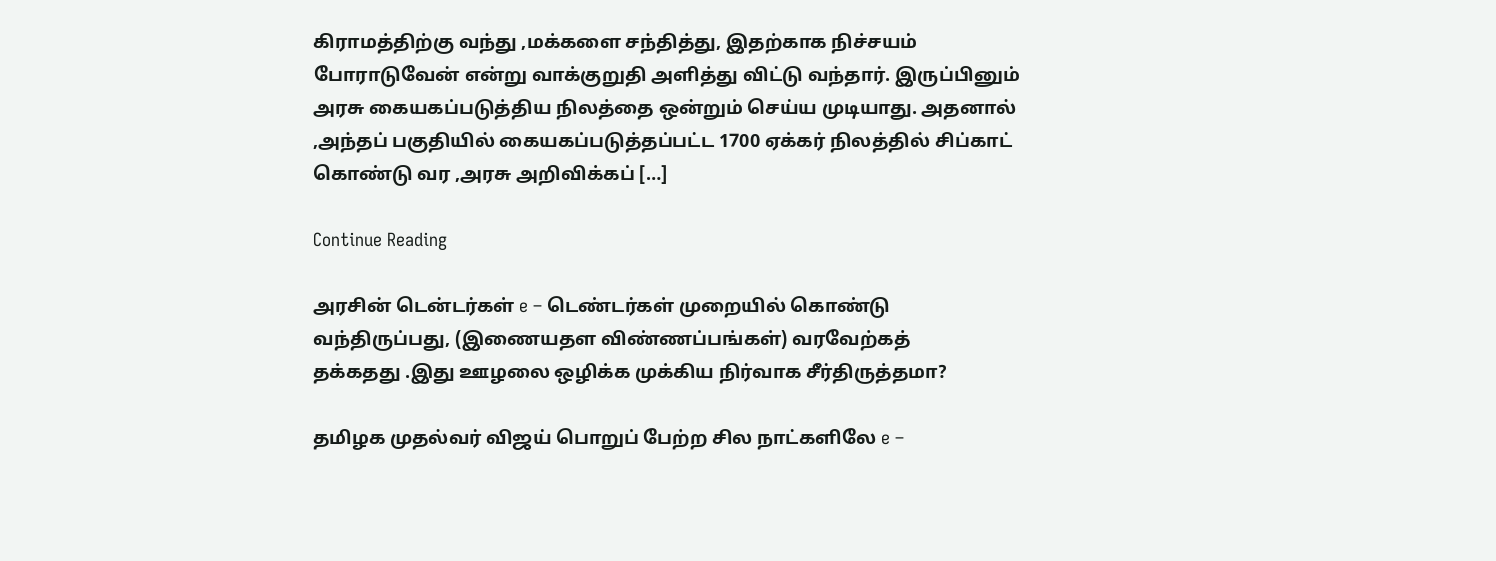கிராமத்திற்கு வந்து ,மக்களை சந்தித்து, இதற்காக நிச்சயம் போராடுவேன் என்று வாக்குறுதி அளித்து விட்டு வந்தார். இருப்பினும் அரசு கையகப்படுத்திய நிலத்தை ஒன்றும் செய்ய முடியாது. அதனால் ,அந்தப் பகுதியில் கையகப்படுத்தப்பட்ட 1700 ஏக்கர் நிலத்தில் சிப்காட் கொண்டு வர ,அரசு அறிவிக்கப் […]

Continue Reading

அரசின் டென்டர்கள் e – டெண்டர்கள் முறையில் கொண்டு வந்திருப்பது, (இணையதள விண்ணப்பங்கள்) வரவேற்கத் தக்கதது ‌.இது ஊழலை ஒழிக்க முக்கிய நிர்வாக சீர்திருத்தமா?

தமிழக முதல்வர் விஜய் பொறுப் பேற்ற சில நாட்களிலே e –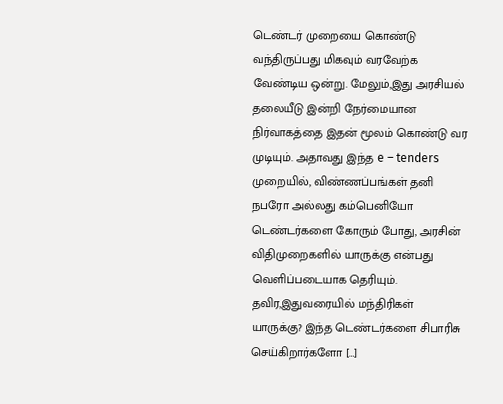டெண்டர் முறையை கொண்டு வந்திருப்பது மிகவும் வரவேற்க வேண்டிய ஒன்று. மேலும்,இது அரசியல் தலையீடு இன்றி நேர்மையான நிர்வாகத்தை இதன் மூலம் கொண்டு வர முடியும். அதாவது இந்த e – tenders முறையில், விண்ணப்பங்கள் தனி நபரோ அல்லது கம்பெனியோ டெண்டர்களை கோரும் போது, அரசின் விதிமுறைகளில் யாருக்கு என்பது வெளிப்படையாக தெரியும். தவிர,இதுவரையில் மந்திரிகள் யாருக்கு? இந்த டெண்டர்களை சிபாரிசு செய்கிறார்களோ […]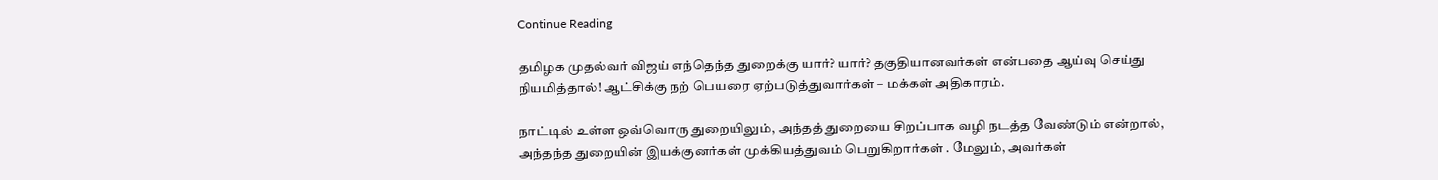Continue Reading

தமிழக முதல்வர் விஜய் எந்தெந்த துறைக்கு யார்? யார்? தகுதியானவர்கள் என்பதை ஆய்வு செய்து நியமித்தால்! ஆட்சிக்கு நற் பெயரை ஏற்படுத்துவார்கள் – மக்கள் அதிகாரம்.

நாட்டில் உள்ள ஒவ்வொரு துறையிலும், அந்தத் துறையை சிறப்பாக வழி நடத்த வேண்டும் என்றால், அந்தந்த துறையின் இயக்குனர்கள் முக்கியத்துவம் பெறுகிறார்கள் . மேலும், அவர்கள்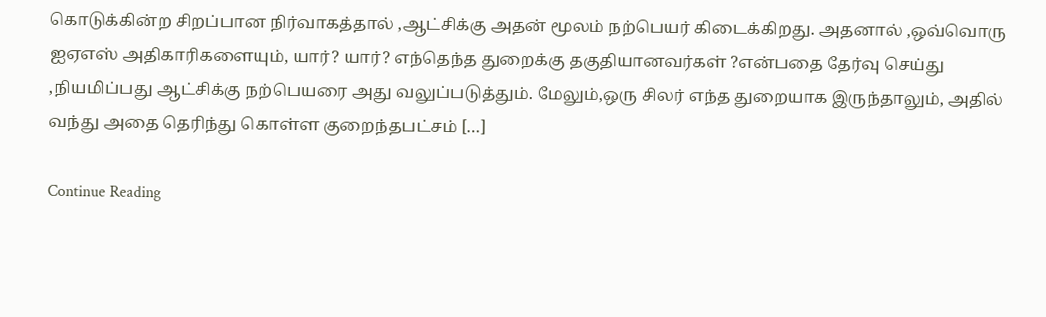கொடுக்கின்ற சிறப்பான நிர்வாகத்தால் ,ஆட்சிக்கு அதன் மூலம் நற்பெயர் கிடைக்கிறது. அதனால் ,ஒவ்வொரு ஐஏஎஸ் அதிகாரிகளையும், யார்? யார்? எந்தெந்த துறைக்கு தகுதியானவர்கள் ?என்பதை தேர்வு செய்து ,நியமிப்பது ஆட்சிக்கு நற்பெயரை அது வலுப்படுத்தும். மேலும்,ஒரு சிலர் எந்த துறையாக இருந்தாலும், அதில் வந்து அதை தெரிந்து கொள்ள குறைந்தபட்சம் […]

Continue Reading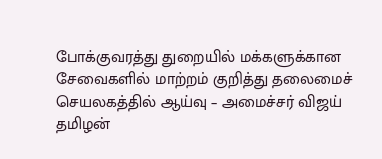போக்குவரத்து துறையில் மக்களுக்கான சேவைகளில் மாற்றம் குறித்து தலைமைச் செயலகத்தில் ஆய்வு – அமைச்சர் விஜய் தமிழன்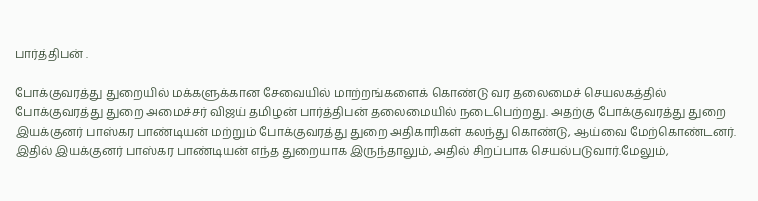பார்த்திபன் .

போக்குவரத்து துறையில் மக்களுக்கான சேவையில் மாற்றங்களைக் கொண்டு வர தலைமைச் செயலகத்தில் போக்குவரத்து துறை அமைச்சர் விஜய் தமிழன் பார்த்திபன் தலைமையில் நடைபெற்றது. அதற்கு போக்குவரத்து துறை இயக்குனர் பாஸ்கர பாண்டியன் மற்றும் போக்குவரத்து துறை அதிகாரிகள் கலந்து கொண்டு, ஆய்வை மேற்கொண்டனர். இதில் இயக்குனர் பாஸ்கர பாண்டியன் எந்த துறையாக இருந்தாலும், அதில் சிறப்பாக செயல்படுவார்.மேலும்,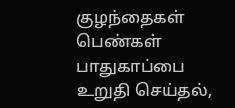குழந்தைகள் பெண்கள் பாதுகாப்பை உறுதி செய்தல்,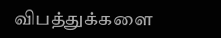விபத்துக்களை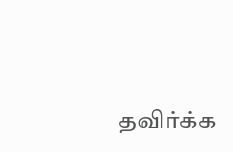தவிர்க்க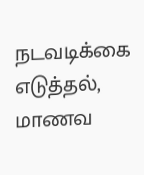நடவடிக்கை எடுத்தல், மாணவ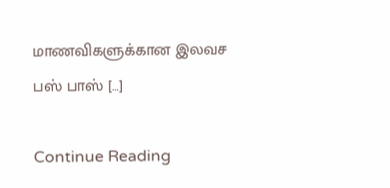மாணவிகளுக்கான இலவச பஸ் பாஸ் […]

Continue Reading